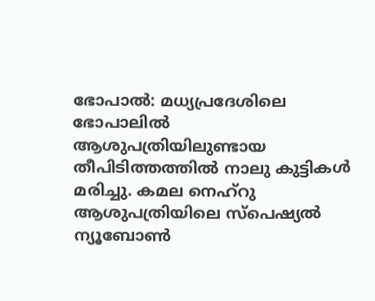ഭോപാൽ: മധ്യപ്രദേശിലെ ഭോപാലിൽ ആശുപത്രിയിലുണ്ടായ തീപിടിത്തത്തിൽ നാലു കുട്ടികൾ മരിച്ചു. കമല നെഹ്റു ആശുപത്രിയിലെ സ്പെഷ്യൽ ന്യൂബോൺ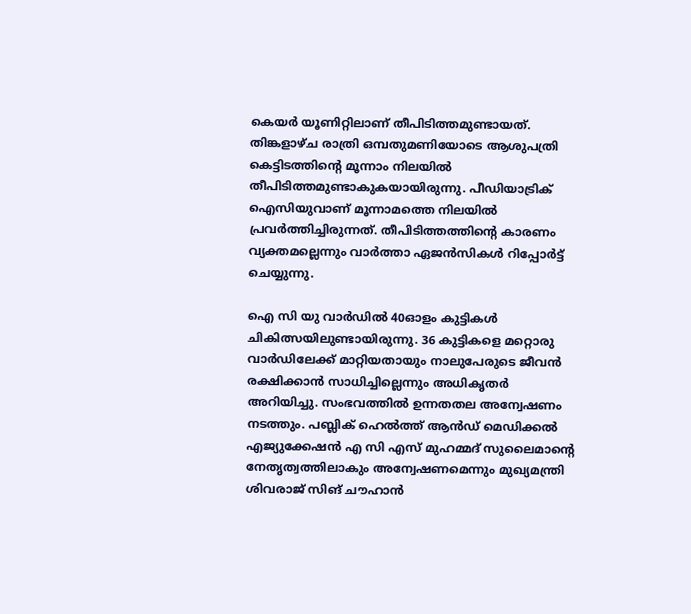കെയർ യൂണിറ്റിലാണ് തീപിടിത്തമുണ്ടായത്. തിങ്കളാഴ്ച രാത്രി ഒമ്പതുമണിയോടെ ആശുപത്രി കെട്ടിടത്തിന്റെ മൂന്നാം നിലയിൽ തീപിടിത്തമുണ്ടാകുകയായിരുന്നു. പീഡിയാട്രിക് ഐസിയുവാണ് മൂന്നാമത്തെ നിലയിൽ പ്രവർത്തിച്ചിരുന്നത്. തീപിടിത്തത്തിന്‍റെ കാരണം വ്യക്തമല്ലെന്നും വാർത്താ ഏജൻസികൾ റിപ്പോർട്ട് ചെയ്യുന്നു.

ഐ സി യു വാർഡിൽ 40ഓളം കുട്ടികൾ ചികിത്സയിലുണ്ടായിരുന്നു. 36 കുട്ടികളെ മറ്റൊരു വാർഡിലേക്ക് മാറ്റിയതായും നാലുപേരുടെ ജീവൻ രക്ഷിക്കാൻ സാധിച്ചില്ലെന്നും അധികൃതർ അറിയിച്ചു. സംഭവത്തിൽ ഉന്നതതല അന്വേഷണം നടത്തും. പബ്ലിക് ഹെൽത്ത് ആൻഡ് മെഡിക്കൽ എജ്യുക്കേഷൻ എ സി എസ് മുഹമ്മദ് സുലൈമാന്‍റെ നേതൃത്വത്തിലാകും അന്വേഷണമെന്നും മുഖ്യമന്ത്രി ശിവരാജ് സിങ് ചൗഹാൻ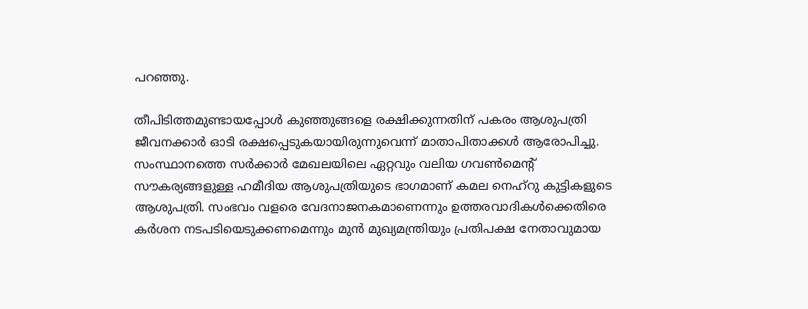പറഞ്ഞു.

തീപിടിത്തമുണ്ടായപ്പോൾ കുഞ്ഞുങ്ങളെ രക്ഷിക്കുന്നതിന് പകരം ആശുപത്രി ജീവനക്കാർ ഓടി രക്ഷപ്പെടുകയായിരുന്നുവെന്ന് മാതാപിതാക്കൾ ആരോപിച്ചു. സംസ്ഥാനത്തെ സർക്കാർ മേഖലയിലെ ഏറ്റവും വലിയ ഗവൺമെന്റ് സൗകര്യങ്ങളുള്ള ഹമീദിയ ആശുപത്രിയുടെ ഭാഗമാണ് കമല നെഹ്റു കുട്ടികളുടെ ആശുപത്രി. സംഭവം വളരെ വേദനാജനകമാണെന്നും ഉത്തരവാദികൾക്കെതിരെ കർശന നടപടിയെടുക്കണമെന്നും മുൻ മുഖ്യമന്ത്രിയും പ്രതിപക്ഷ നേതാവുമായ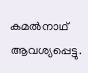കമൽനാഥ് ആവശ്യപ്പെട്ടു.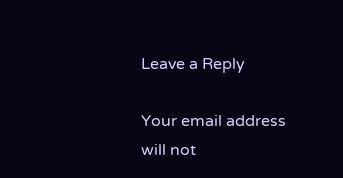Leave a Reply

Your email address will not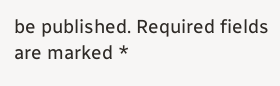be published. Required fields are marked *